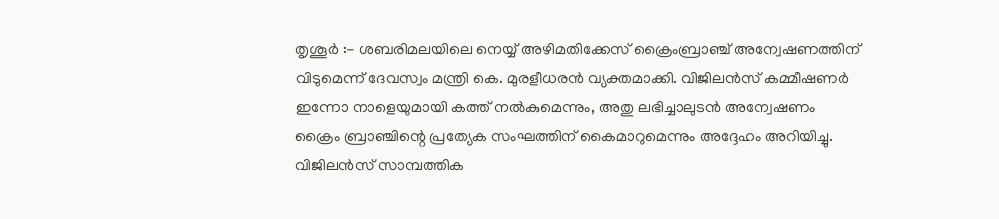തൃശൂർ :- ശബരിമലയിലെ നെയ്യ് അഴിമതിക്കേസ് ക്രൈംബ്രാഞ്ച് അന്വേഷണത്തിന് വിടുമെന്ന് ദേവസ്വം മന്ത്രി കെ. മുരളീധരൻ വ്യക്തമാക്കി. വിജിലൻസ് കമ്മീഷണർ ഇന്നോ നാളെയുമായി കത്ത് നൽകുമെന്നും, അതു ലഭിച്ചാലുടൻ അന്വേഷണം ക്രൈം ബ്രാഞ്ചിന്റെ പ്രത്യേക സംഘത്തിന് കൈമാറുമെന്നും അദ്ദേഹം അറിയിച്ചു. വിജിലൻസ് സാമ്പത്തിക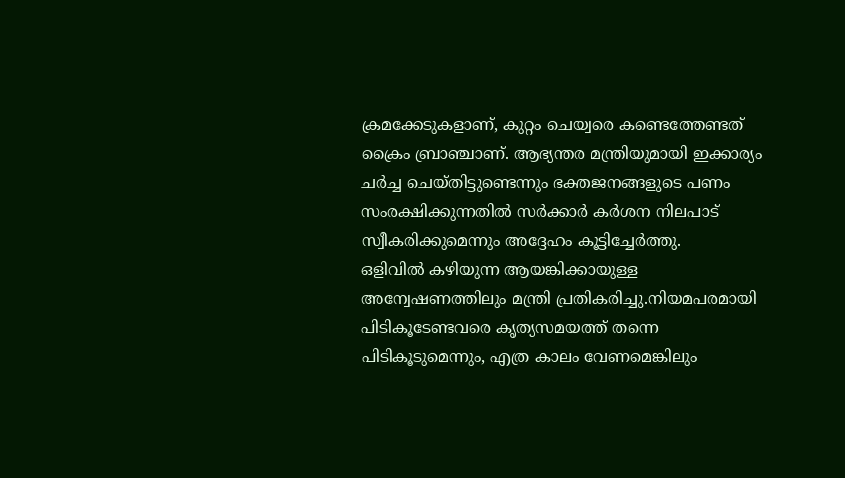ക്രമക്കേടുകളാണ്, കുറ്റം ചെയ്വരെ കണ്ടെത്തേണ്ടത് ക്രൈം ബ്രാഞ്ചാണ്. ആഭ്യന്തര മന്ത്രിയുമായി ഇക്കാര്യം ചർച്ച ചെയ്തിട്ടുണ്ടെന്നും ഭക്തജനങ്ങളുടെ പണം സംരക്ഷിക്കുന്നതിൽ സർക്കാർ കർശന നിലപാട് സ്വീകരിക്കുമെന്നും അദ്ദേഹം കൂട്ടിച്ചേർത്തു.
ഒളിവിൽ കഴിയുന്ന ആയങ്കിക്കായുള്ള അന്വേഷണത്തിലും മന്ത്രി പ്രതികരിച്ചു.നിയമപരമായി പിടികൂടേണ്ടവരെ കൃത്യസമയത്ത് തന്നെ പിടികൂടുമെന്നും, എത്ര കാലം വേണമെങ്കിലും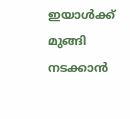ഇയാൾക്ക് മുങ്ങി നടക്കാൻ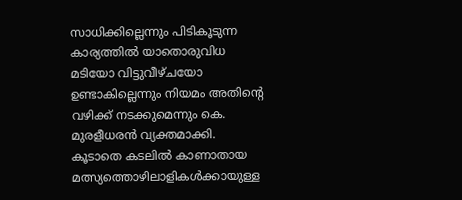സാധിക്കില്ലെന്നും പിടികൂടുന്ന കാര്യത്തിൽ യാതൊരുവിധ മടിയോ വിട്ടുവീഴ്ചയോ ഉണ്ടാകില്ലെന്നും നിയമം അതിന്റെ വഴിക്ക് നടക്കുമെന്നും കെ. മുരളീധരൻ വ്യക്തമാക്കി.
കൂടാതെ കടലിൽ കാണാതായ മത്സ്യത്തൊഴിലാളികൾക്കായുള്ള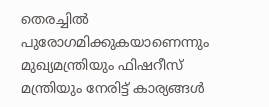തെരച്ചിൽ പുരോഗമിക്കുകയാണെന്നും മുഖ്യമന്ത്രിയും ഫിഷറീസ് മന്ത്രിയും നേരിട്ട് കാര്യങ്ങൾ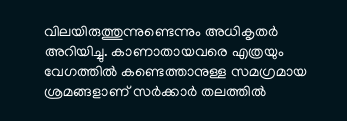വിലയിരുത്തുന്നുണ്ടെന്നും അധികൃതർ അറിയിച്ചു. കാണാതായവരെ എത്രയും വേഗത്തിൽ കണ്ടെത്താനുള്ള സമഗ്രമായ ശ്രമങ്ങളാണ് സർക്കാർ തലത്തിൽ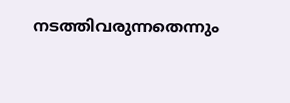നടത്തിവരുന്നതെന്നും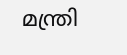മന്ത്രി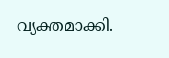വ്യക്തമാക്കി.